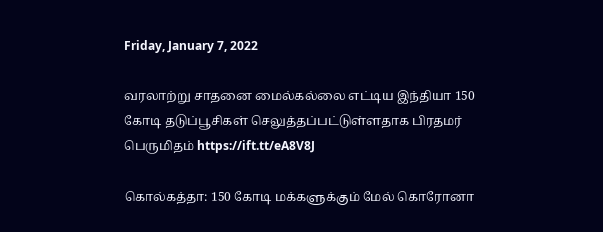Friday, January 7, 2022

வரலாற்று சாதனை மைல்கல்லை எட்டிய இந்தியா 150 கோடி தடுப்பூசிகள் செலுத்தப்பட்டுள்ளதாக பிரதமர் பெருமிதம் https://ift.tt/eA8V8J

கொல்கத்தா: 150 கோடி மக்களுக்கும் மேல் கொரோனா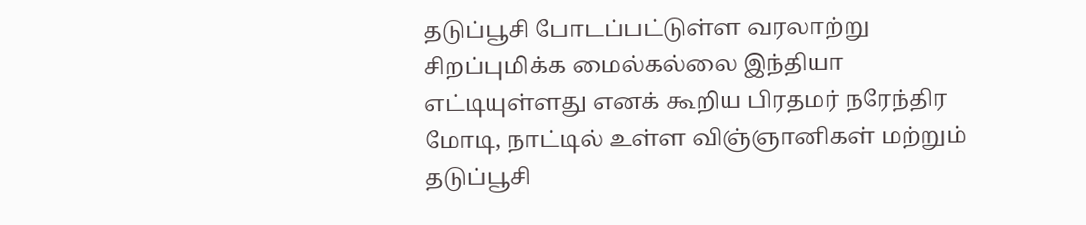தடுப்பூசி போடப்பட்டுள்ள வரலாற்று சிறப்புமிக்க மைல்கல்லை இந்தியா எட்டியுள்ளது எனக் கூறிய பிரதமர் நரேந்திர மோடி, நாட்டில் உள்ள விஞ்ஞானிகள் மற்றும் தடுப்பூசி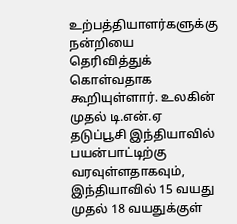உற்பத்தியாளர்களுக்கு நன்றியை தெரிவித்துக் கொள்வதாக கூறியுள்ளார். உலகின் முதல் டி.என்.ஏ தடுப்பூசி இந்தியாவில் பயன்பாட்டிற்கு வரவுள்ளதாகவும், இந்தியாவில் 15 வயது முதல் 18 வயதுக்குள்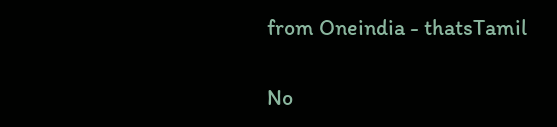from Oneindia - thatsTamil

No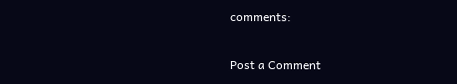comments:

Post a Comment